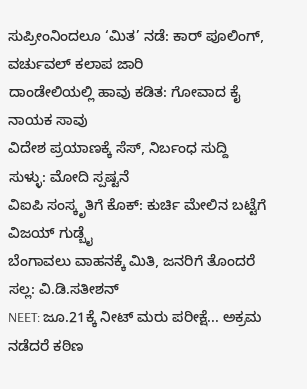ಸುಪ್ರೀಂನಿಂದಲೂ ‘ಮಿತ’ ನಡೆ: ಕಾರ್ ಪೂಲಿಂಗ್, ವರ್ಚುವಲ್ ಕಲಾಪ ಜಾರಿ
ದಾಂಡೇಲಿಯಲ್ಲಿ ಹಾವು ಕಡಿತ: ಗೋವಾದ ಕೈ ನಾಯಕ ಸಾವು
ವಿದೇಶ ಪ್ರಯಾಣಕ್ಕೆ ಸೆಸ್, ನಿರ್ಬಂಧ ಸುದ್ದಿ ಸುಳ್ಳು: ಮೋದಿ ಸ್ಪಷ್ಟನೆ
ವಿಐಪಿ ಸಂಸ್ಕೃತಿಗೆ ಕೊಕ್: ಕುರ್ಚಿ ಮೇಲಿನ ಬಟ್ಟೆಗೆ ವಿಜಯ್ ಗುಡ್ಬೈ
ಬೆಂಗಾವಲು ವಾಹನಕ್ಕೆ ಮಿತಿ, ಜನರಿಗೆ ತೊಂದರೆ ಸಲ್ಲ: ವಿ.ಡಿ.ಸತೀಶನ್
NEET: ಜೂ.21ಕ್ಕೆ ನೀಟ್ ಮರು ಪರೀಕ್ಷೆ... ಅಕ್ರಮ ನಡೆದರೆ ಕಠಿಣ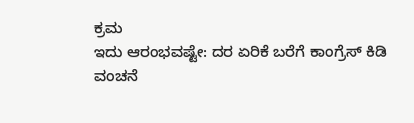ಕ್ರಮ
ಇದು ಆರಂಭವಷ್ಟೇ: ದರ ಏರಿಕೆ ಬರೆಗೆ ಕಾಂಗ್ರೆಸ್ ಕಿಡಿ
ವಂಚನೆ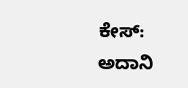ಕೇಸ್: ಅದಾನಿ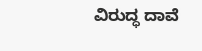ವಿರುದ್ಧ ದಾವೆ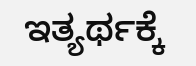ಇತ್ಯರ್ಥಕ್ಕೆ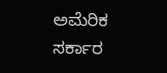ಅಮೆರಿಕ ಸರ್ಕಾರ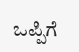ಒಪ್ಪಿಗೆ